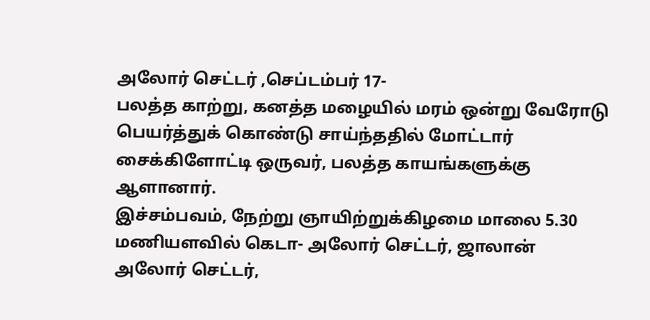அலோர் செட்டர் ,செப்டம்பர் 17-
பலத்த காற்று, கனத்த மழையில் மரம் ஒன்று வேரோடு பெயர்த்துக் கொண்டு சாய்ந்ததில் மோட்டார் சைக்கிளோட்டி ஒருவர், பலத்த காயங்களுக்கு ஆளானார்.
இச்சம்பவம், நேற்று ஞாயிற்றுக்கிழமை மாலை 5.30 மணியளவில் கெடா- அலோர் செட்டர், ஜாலான் அலோர் செட்டர்,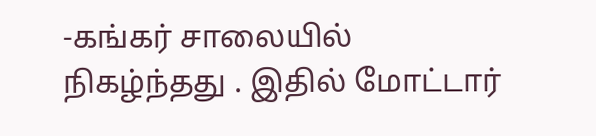-கங்கர் சாலையில் நிகழ்ந்தது . இதில் மோட்டார்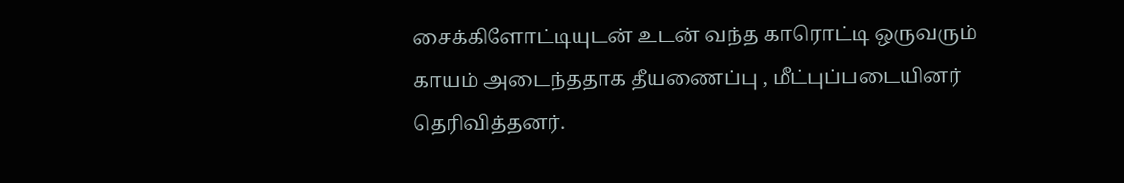சைக்கிளோட்டியுடன் உடன் வந்த காரொட்டி ஒருவரும் காயம் அடைந்ததாக தீயணைப்பு , மீட்புப்படையினர் தெரிவித்தனர்.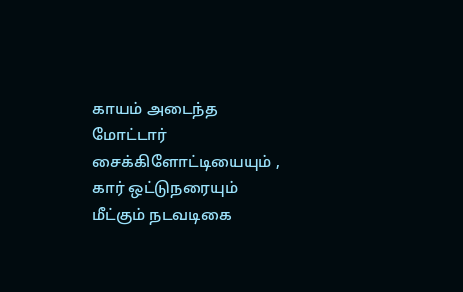காயம் அடைந்த மோட்டார் சைக்கிளோட்டியையும் , கார் ஒட்டுநரையும் மீட்கும் நடவடிகை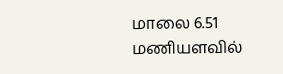மாலை 6.51 மணியளவில்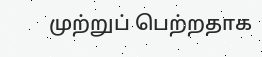முற்றுப் பெற்றதாக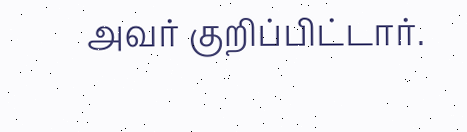அவர் குறிப்பிட்டார்.